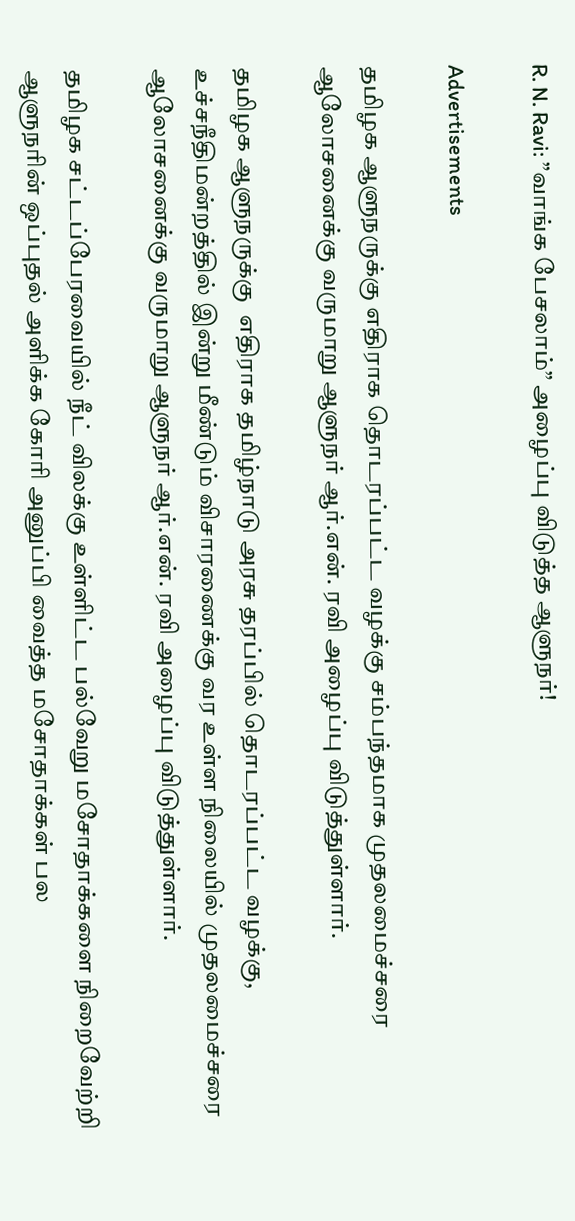R. N. Ravi: ”வாங்க பேசலாம்” அழைப்பு விடுத்த ஆளுநர்!

Advertisements

தமிழக ஆளுநருக்கு எதிராக தொடரப்பட்ட வழக்கு சம்பந்தமாக முதலமைச்சரை ஆலோசனைக்கு வருமாறு ஆளுநர் ஆர்.என். ரவி அழைப்பு விடுத்துள்ளார்.

தமிழக ஆளுநருக்கு  எதிராக தமிழ்நாடு அரசு தரப்பில் தொடரப்பட்ட வழக்கு, உச்சநீதிமன்றத்தில் இன்று மீண்டும் விசாரணைக்கு வர உள்ள நிலையில் முதலமைச்சரை ஆலோசனைக்கு வருமாறு ஆளுநர் ஆர்.என். ரவி அழைப்பு விடுத்துள்ளார்.

தமிழக சட்டப்பேரவையில் நீட் விலக்கு உள்ளிட்ட பல்வேறு மசோதாக்களை நிறைவேற்றி ஆளுநரின் ஒப்புதல் அளிக்க கோரி அனுப்பி வைத்த மசோதாக்கள் பல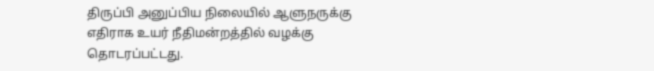திருப்பி அனுப்பிய நிலையில் ஆளுநருக்கு எதிராக உயர் நீதிமன்றத்தில் வழக்கு தொடரப்பட்டது.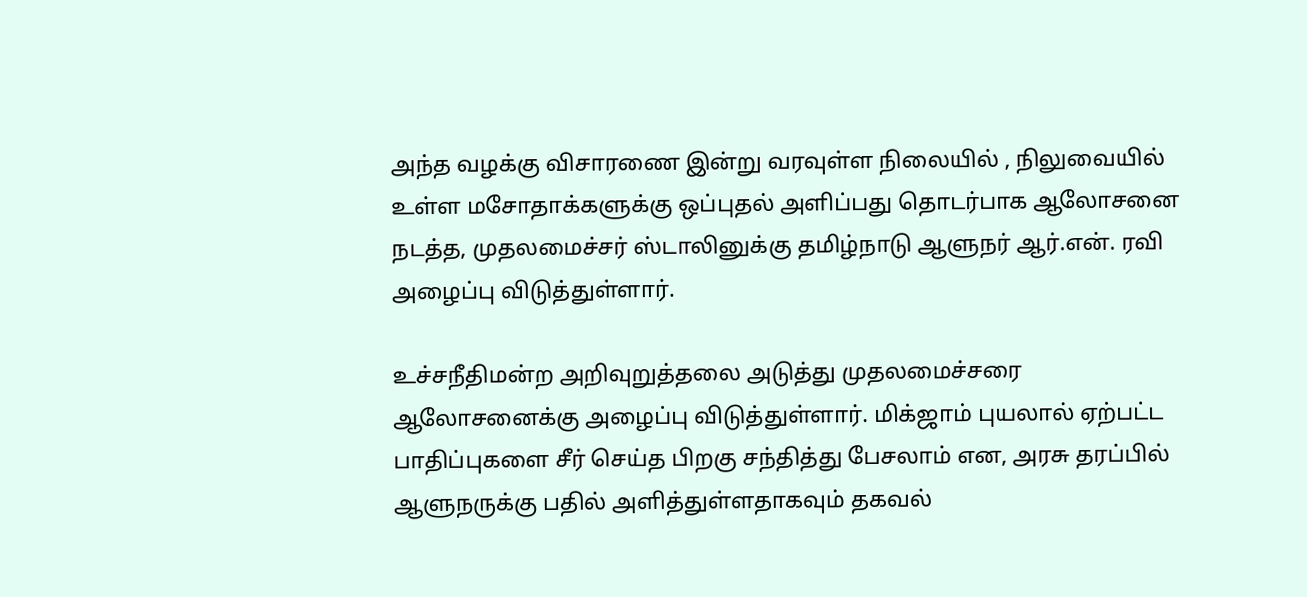அந்த வழக்கு விசாரணை இன்று வரவுள்ள நிலையில் , நிலுவையில் உள்ள மசோதாக்களுக்கு ஒப்புதல் அளிப்பது தொடர்பாக ஆலோசனை நடத்த, முதலமைச்சர் ஸ்டாலினுக்கு தமிழ்நாடு ஆளுநர் ஆர்.என். ரவி அழைப்பு விடுத்துள்ளார்.

உச்சநீதிமன்ற அறிவுறுத்தலை அடுத்து முதலமைச்சரை ஆலோசனைக்கு அழைப்பு விடுத்துள்ளார். மிக்ஜாம் புயலால் ஏற்பட்ட பாதிப்புகளை சீர் செய்த பிறகு சந்தித்து பேசலாம் என, அரசு தரப்பில் ஆளுநருக்கு பதில் அளித்துள்ளதாகவும் தகவல்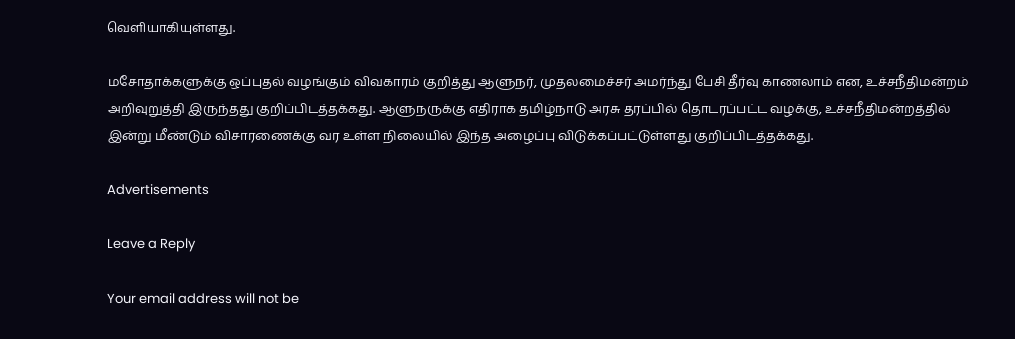வெளியாகியுள்ளது.

மசோதாக்களுக்கு ஒப்புதல் வழங்கும் விவகாரம் குறித்து ஆளுநர், முதலமைச்சர் அமர்ந்து பேசி தீர்வு காணலாம் என, உச்சநீதிமன்றம் அறிவுறுத்தி இருந்தது குறிப்பிடத்தக்கது. ஆளுநருக்கு எதிராக தமிழ்நாடு அரசு தரப்பில் தொடரப்பட்ட வழக்கு, உச்சநீதிமன்றத்தில் இன்று மீண்டும் விசாரணைக்கு வர உள்ள நிலையில் இந்த அழைப்பு விடுக்கப்பட்டுள்ளது குறிப்பிடத்தக்கது.

Advertisements

Leave a Reply

Your email address will not be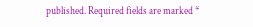published. Required fields are marked *